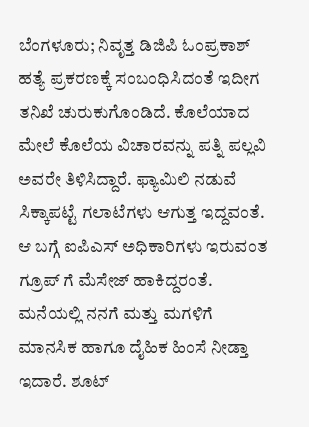ಬೆಂಗಳೂರು; ನಿವೃತ್ತ ಡಿಜಿಪಿ ಓಂಪ್ರಕಾಶ್ ಹತ್ಯೆ ಪ್ರಕರಣಕ್ಕೆ ಸಂಬಂಧಿಸಿದಂತೆ ಇದೀಗ ತನಿಖೆ ಚುರುಕುಗೊಂಡಿದೆ. ಕೊಲೆಯಾದ ಮೇಲೆ ಕೊಲೆಯ ವಿಚಾರವನ್ನು ಪತ್ನಿ ಪಲ್ಲವಿ ಅವರೇ ತಿಳಿಸಿದ್ದಾರೆ. ಫ್ಯಾಮಿಲಿ ನಡುವೆ ಸಿಕ್ಕಾಪಟ್ಟೆ ಗಲಾಟೆಗಳು ಆಗುತ್ತ ಇದ್ದವಂತೆ. ಆ ಬಗ್ಗೆ ಐಪಿಎಸ್ ಅಧಿಕಾರಿಗಳು ಇರುವಂತ ಗ್ರೂಪ್ ಗೆ ಮೆಸೇಜ್ ಹಾಕಿದ್ದರಂತೆ. ಮನೆಯಲ್ಲಿ ನನಗೆ ಮತ್ತು ಮಗಳಿಗೆ ಮಾನಸಿಕ ಹಾಗೂ ದೈಹಿಕ ಹಿಂಸೆ ನೀಡ್ತಾ ಇದಾರೆ. ಶೂಟ್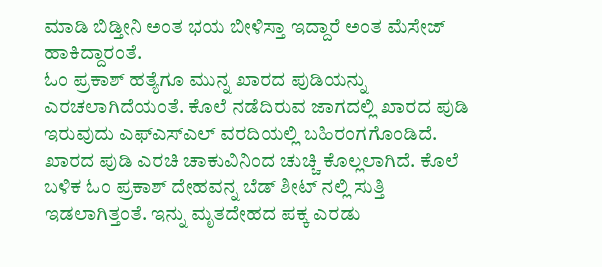ಮಾಡಿ ಬಿಡ್ತೀನಿ ಅಂತ ಭಯ ಬೀಳಿಸ್ತಾ ಇದ್ದಾರೆ ಅಂತ ಮೆಸೇಜ್ ಹಾಕಿದ್ದಾರಂತೆ.
ಓಂ ಪ್ರಕಾಶ್ ಹತ್ಯೆಗೂ ಮುನ್ನ ಖಾರದ ಪುಡಿಯನ್ನು ಎರಚಲಾಗಿದೆಯಂತೆ. ಕೊಲೆ ನಡೆದಿರುವ ಜಾಗದಲ್ಲಿ ಖಾರದ ಪುಡಿ ಇರುವುದು ಎಫ್ಎಸ್ಎಲ್ ವರದಿಯಲ್ಲಿ ಬಹಿರಂಗಗೊಂಡಿದೆ. ಖಾರದ ಪುಡಿ ಎರಚಿ ಚಾಕುವಿನಿಂದ ಚುಚ್ಚಿ ಕೊಲ್ಲಲಾಗಿದೆ. ಕೊಲೆ ಬಳಿಕ ಓಂ ಪ್ರಕಾಶ್ ದೇಹವನ್ನ ಬೆಡ್ ಶೀಟ್ ನಲ್ಲಿ ಸುತ್ತಿ ಇಡಲಾಗಿತ್ತಂತೆ. ಇನ್ನು ಮೃತದೇಹದ ಪಕ್ಕ ಎರಡು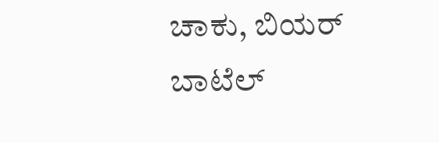ಚಾಕು, ಬಿಯರ್ ಬಾಟೆಲ್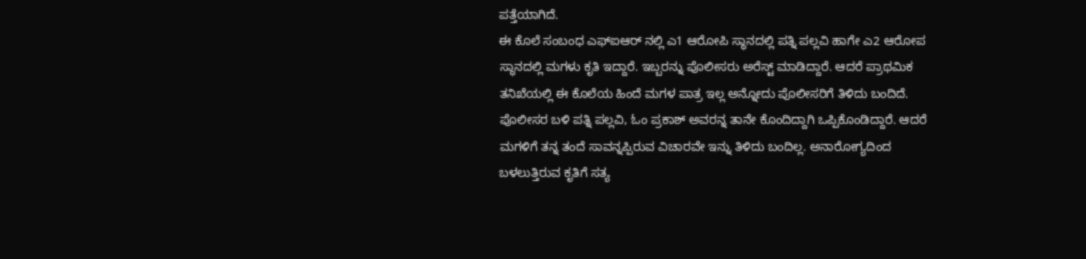ಪತ್ತೆಯಾಗಿದೆ.
ಈ ಕೊಲೆ ಸಂಬಂಧ ಎಫ್ಐಆರ್ ನಲ್ಲಿ ಎ1 ಆರೋಪಿ ಸ್ಥಾನದಲ್ಲಿ ಪತ್ನಿ ಪಲ್ಲವಿ ಹಾಗೇ ಎ2 ಆರೋಪ ಸ್ಥಾನದಲ್ಲಿ ಮಗಳು ಕೃತಿ ಇದ್ದಾರೆ. ಇಬ್ಬರನ್ನು ಪೊಲೀಸರು ಅರೆಸ್ಟ್ ಮಾಡಿದ್ದಾರೆ. ಆದರೆ ಪ್ರಾಥಮಿಕ ತನಿಖೆಯಲ್ಲಿ ಈ ಕೊಲೆಯ ಹಿಂದೆ ಮಗಳ ಪಾತ್ರ ಇಲ್ಲ ಅನ್ನೋದು ಪೊಲೀಸರಿಗೆ ತಿಳಿದು ಬಂದಿದೆ. ಪೊಲೀಸರ ಬಳಿ ಪತ್ನಿ ಪಲ್ಲವಿ, ಓಂ ಪ್ರಕಾಶ್ ಅವರನ್ನ ತಾನೇ ಕೊಂದಿದ್ದಾಗಿ ಒಪ್ಪಿಕೊಂಡಿದ್ದಾರೆ. ಆದರೆ ಮಗಳಿಗೆ ತನ್ನ ತಂದೆ ಸಾವನ್ನಪ್ಪಿರುವ ವಿಚಾರವೇ ಇನ್ನು ತಿಳಿದು ಬಂದಿಲ್ಲ. ಅನಾರೋಗ್ಯದಿಂದ ಬಳಲುತ್ತಿರುವ ಕೃತಿಗೆ ಸತ್ಯ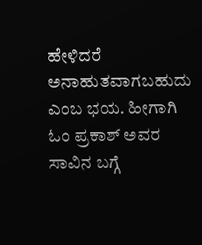ಹೇಳಿದರೆ ಅನಾಹುತವಾಗಬಹುದು ಎಂಬ ಭಯ. ಹೀಗಾಗಿ ಓಂ ಪ್ರಕಾಶ್ ಅವರ ಸಾವಿನ ಬಗ್ಗೆ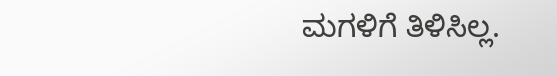ಮಗಳಿಗೆ ತಿಳಿಸಿಲ್ಲ.